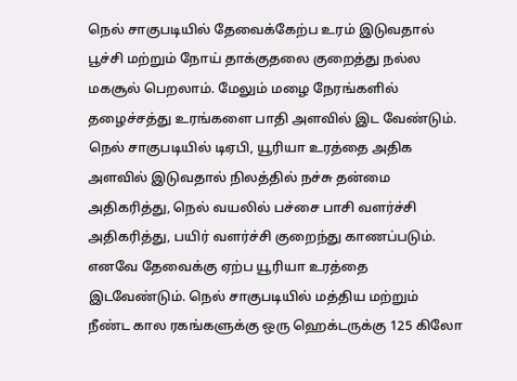நெல் சாகுபடியில் தேவைக்கேற்ப உரம் இடுவதால் பூச்சி மற்றும் நோய் தாக்குதலை குறைத்து நல்ல மகசூல் பெறலாம். மேலும் மழை நேரங்களில் தழைச்சத்து உரங்களை பாதி அளவில் இட வேண்டும். நெல் சாகுபடியில் டிஏபி, யூரியா உரத்தை அதிக அளவில் இடுவதால் நிலத்தில் நச்சு தன்மை அதிகரித்து, நெல் வயலில் பச்சை பாசி வளர்ச்சி அதிகரித்து, பயிர் வளர்ச்சி குறைந்து காணப்படும். எனவே தேவைக்கு ஏற்ப யூரியா உரத்தை இடவேண்டும். நெல் சாகுபடியில் மத்திய மற்றும் நீண்ட கால ரகங்களுக்கு ஒரு ஹெக்டருக்கு 125 கிலோ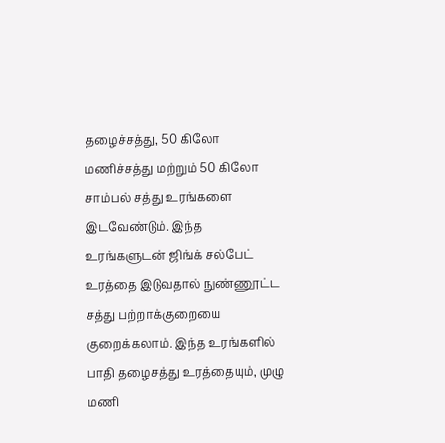தழைச்சத்து, 50 கிலோ மணிச்சத்து மற்றும் 50 கிலோ சாம்பல் சத்து உரங்களை இடவேண்டும். இந்த உரங்களுடன் ஜிங்க் சல்பேட் உரத்தை இடுவதால் நுண்ணூட்ட சத்து பற்றாக்குறையை குறைக்கலாம். இந்த உரங்களில் பாதி தழைசத்து உரத்தையும், முழு மணி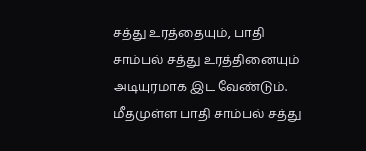சத்து உரத்தையும், பாதி சாம்பல் சத்து உரத்தினையும் அடியுரமாக இட வேண்டும். மீதமுள்ள பாதி சாம்பல் சத்து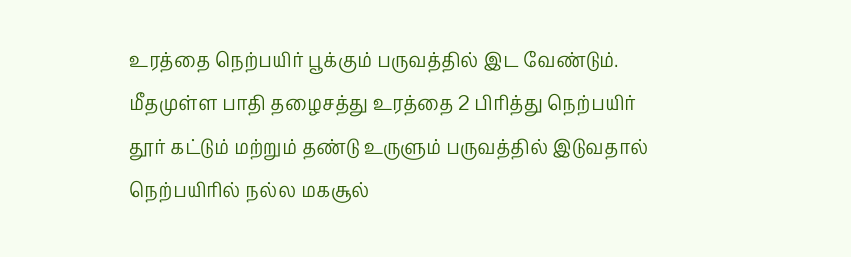உரத்தை நெற்பயிர் பூக்கும் பருவத்தில் இட வேண்டும். மீதமுள்ள பாதி தழைசத்து உரத்தை 2 பிரித்து நெற்பயிர் தூர் கட்டும் மற்றும் தண்டு உருளும் பருவத்தில் இடுவதால் நெற்பயிரில் நல்ல மகசூல்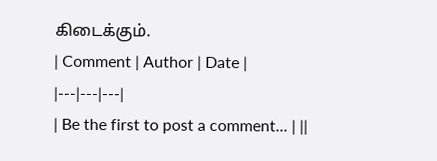கிடைக்கும்.
| Comment | Author | Date |
|---|---|---|
| Be the first to post a comment... | ||